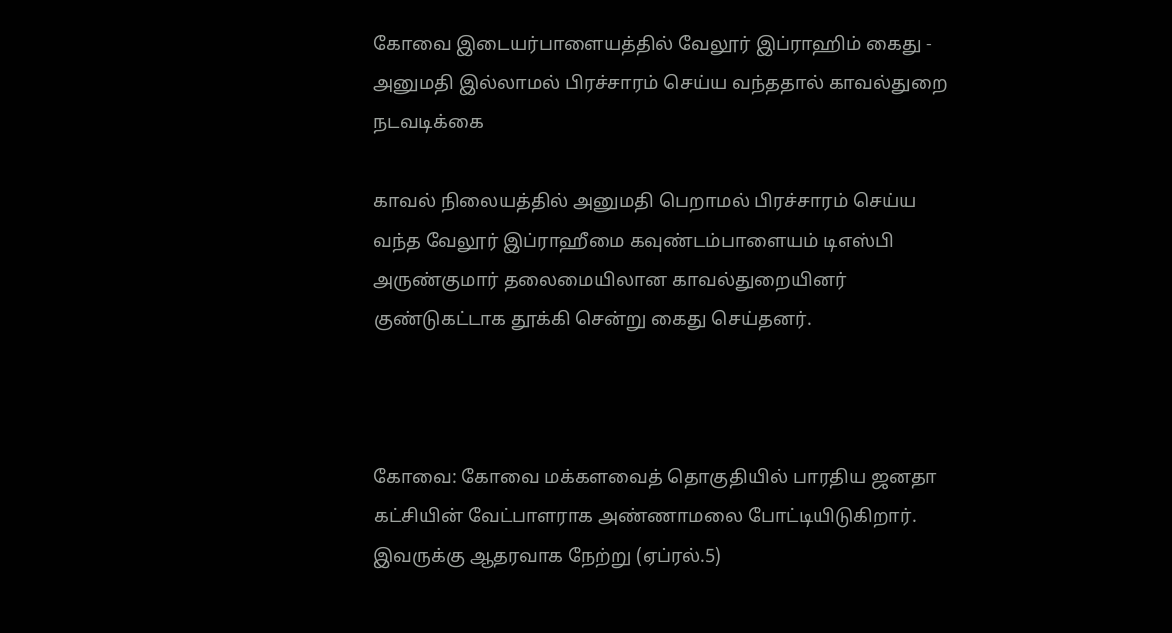கோவை இடையர்பாளையத்தில் வேலூர் இப்ராஹிம் கைது - அனுமதி இல்லாமல் பிரச்சாரம் செய்ய வந்ததால் காவல்துறை நடவடிக்கை

காவல் நிலையத்தில் அனுமதி பெறாமல் பிரச்சாரம் செய்ய வந்த வேலூர் இப்ராஹீமை கவுண்டம்பாளையம் டிஎஸ்பி அருண்குமார் தலைமையிலான காவல்துறையினர் குண்டுகட்டாக தூக்கி சென்று கைது செய்தனர்.



கோவை: கோவை மக்களவைத் தொகுதியில் பாரதிய ஜனதா கட்சியின் வேட்பாளராக அண்ணாமலை போட்டியிடுகிறார். இவருக்கு ஆதரவாக நேற்று (ஏப்ரல்.5)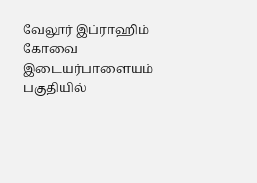வேலூர் இப்ராஹிம் கோவை இடையர்பாளையம் பகுதியில்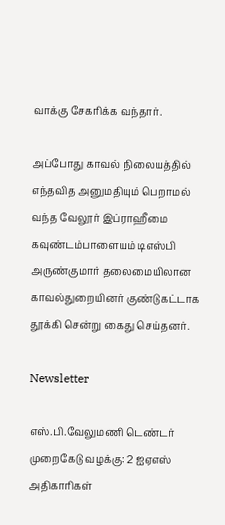வாக்கு சேகரிக்க வந்தார்.

அப்போது காவல் நிலையத்தில் எந்தவித அனுமதியும் பெறாமல் வந்த வேலூர் இப்ராஹீமை கவுண்டம்பாளையம் டிஎஸ்பி அருண்குமார் தலைமையிலான காவல்துறையினர் குண்டுகட்டாக தூக்கி சென்று கைது செய்தனர்.

Newsletter

எஸ்.பி.வேலுமணி டெண்டர் முறைகேடு வழக்கு: 2 ஐஏஎஸ் அதிகாரிகள்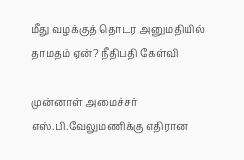மீது வழக்குத் தொடர அனுமதியில் தாமதம் ஏன்? நீதிபதி கேள்வி

முன்னாள் அமைச்சர் எஸ்.பி.வேலுமணிக்கு எதிரான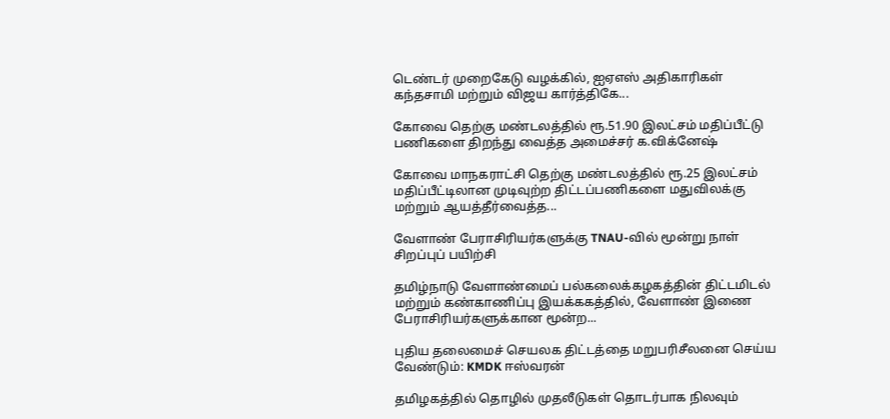டெண்டர் முறைகேடு வழக்கில், ஐஏஎஸ் அதிகாரிகள் கந்தசாமி மற்றும் விஜய கார்த்திகே...

கோவை தெற்கு மண்டலத்தில் ரூ.51.90 இலட்சம் மதிப்பீட்டு பணிகளை திறந்து வைத்த அமைச்சர் க.விக்னேஷ்

கோவை மாநகராட்சி தெற்கு மண்டலத்தில் ரூ.25 இலட்சம் மதிப்பீட்டிலான முடிவுற்ற திட்டப்பணிகளை மதுவிலக்கு மற்றும் ஆயத்தீர்வைத்த...

வேளாண் பேராசிரியர்களுக்கு TNAU-வில் மூன்று நாள் சிறப்புப் பயிற்சி

தமிழ்நாடு வேளாண்மைப் பல்கலைக்கழகத்தின் திட்டமிடல் மற்றும் கண்காணிப்பு இயக்ககத்தில், வேளாண் இணை பேராசிரியர்களுக்கான மூன்ற...

புதிய தலைமைச் செயலக திட்டத்தை மறுபரிசீலனை செய்ய வேண்டும்: KMDK ஈஸ்வரன்

தமிழகத்தில் தொழில் முதலீடுகள் தொடர்பாக நிலவும்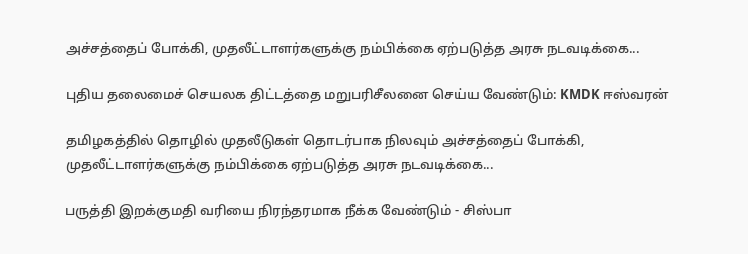அச்சத்தைப் போக்கி, முதலீட்டாளர்களுக்கு நம்பிக்கை ஏற்படுத்த அரசு நடவடிக்கை...

புதிய தலைமைச் செயலக திட்டத்தை மறுபரிசீலனை செய்ய வேண்டும்: KMDK ஈஸ்வரன்

தமிழகத்தில் தொழில் முதலீடுகள் தொடர்பாக நிலவும் அச்சத்தைப் போக்கி, முதலீட்டாளர்களுக்கு நம்பிக்கை ஏற்படுத்த அரசு நடவடிக்கை...

பருத்தி இறக்குமதி வரியை நிரந்தரமாக நீக்க வேண்டும் - சிஸ்பா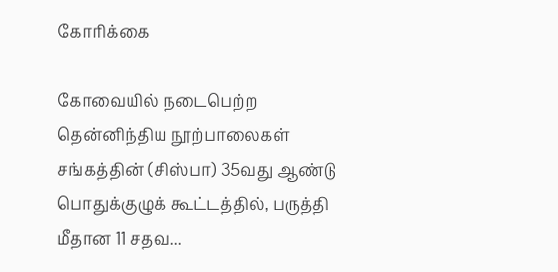கோரிக்கை

கோவையில் நடைபெற்ற தென்னிந்திய நூற்பாலைகள் சங்கத்தின் (சிஸ்பா) 35வது ஆண்டு பொதுக்குழுக் கூட்டத்தில், பருத்தி மீதான 11 சதவ...